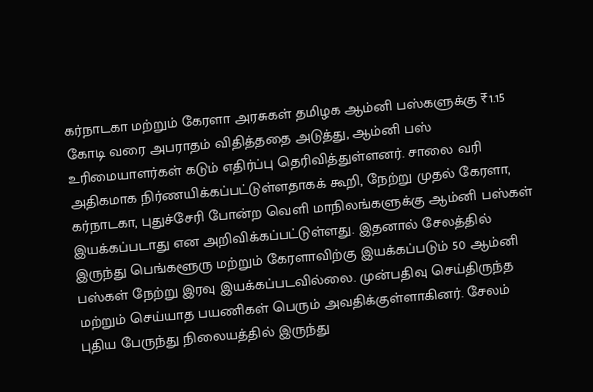கர்நாடகா மற்றும் கேரளா அரசுகள் தமிழக ஆம்னி பஸ்களுக்கு ₹1.15 கோடி வரை அபராதம் விதித்ததை அடுத்து, ஆம்னி பஸ் உரிமையாளர்கள் கடும் எதிர்ப்பு தெரிவித்துள்ளனர். சாலை வரி அதிகமாக நிர்ணயிக்கப்பட்டுள்ளதாகக் கூறி, நேற்று முதல் கேரளா, கர்நாடகா, புதுச்சேரி போன்ற வெளி மாநிலங்களுக்கு ஆம்னி பஸ்கள் இயக்கப்படாது என அறிவிக்கப்பட்டுள்ளது. இதனால் சேலத்தில் இருந்து பெங்களூரு மற்றும் கேரளாவிற்கு இயக்கப்படும் 50 ஆம்னி பஸ்கள் நேற்று இரவு இயக்கப்படவில்லை. முன்பதிவு செய்திருந்த மற்றும் செய்யாத பயணிகள் பெரும் அவதிக்குள்ளாகினர். சேலம் புதிய பேருந்து நிலையத்தில் இருந்து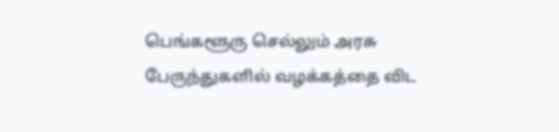பெங்களூரு செல்லும் அரசு பேருந்துகளில் வழக்கத்தை விட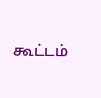கூட்டம்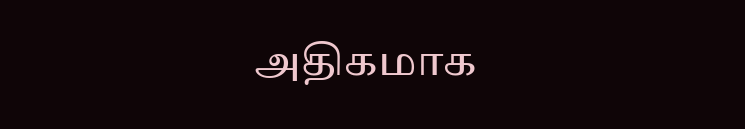அதிகமாக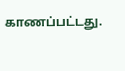காணப்பட்டது.